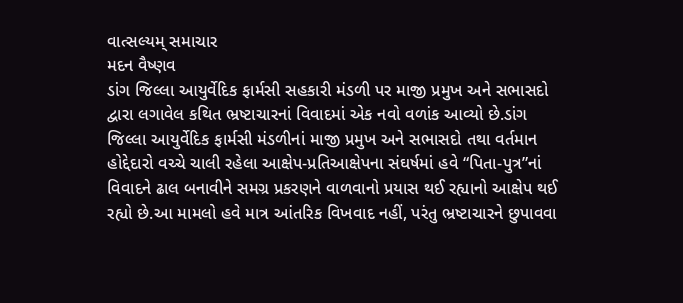વાત્સલ્યમ્ સમાચાર
મદન વૈષ્ણવ
ડાંગ જિલ્લા આયુર્વેદિક ફાર્મસી સહકારી મંડળી પર માજી પ્રમુખ અને સભાસદો દ્વારા લગાવેલ કથિત ભ્રષ્ટાચારનાં વિવાદમાં એક નવો વળાંક આવ્યો છે.ડાંગ જિલ્લા આયુર્વેદિક ફાર્મસી મંડળીનાં માજી પ્રમુખ અને સભાસદો તથા વર્તમાન હોદ્દેદારો વચ્ચે ચાલી રહેલા આક્ષેપ-પ્રતિઆક્ષેપના સંઘર્ષમાં હવે “પિતા-પુત્ર”નાં વિવાદને ઢાલ બનાવીને સમગ્ર પ્રકરણને વાળવાનો પ્રયાસ થઈ રહ્યાનો આક્ષેપ થઈ રહ્યો છે.આ મામલો હવે માત્ર આંતરિક વિખવાદ નહીં, પરંતુ ભ્રષ્ટાચારને છુપાવવા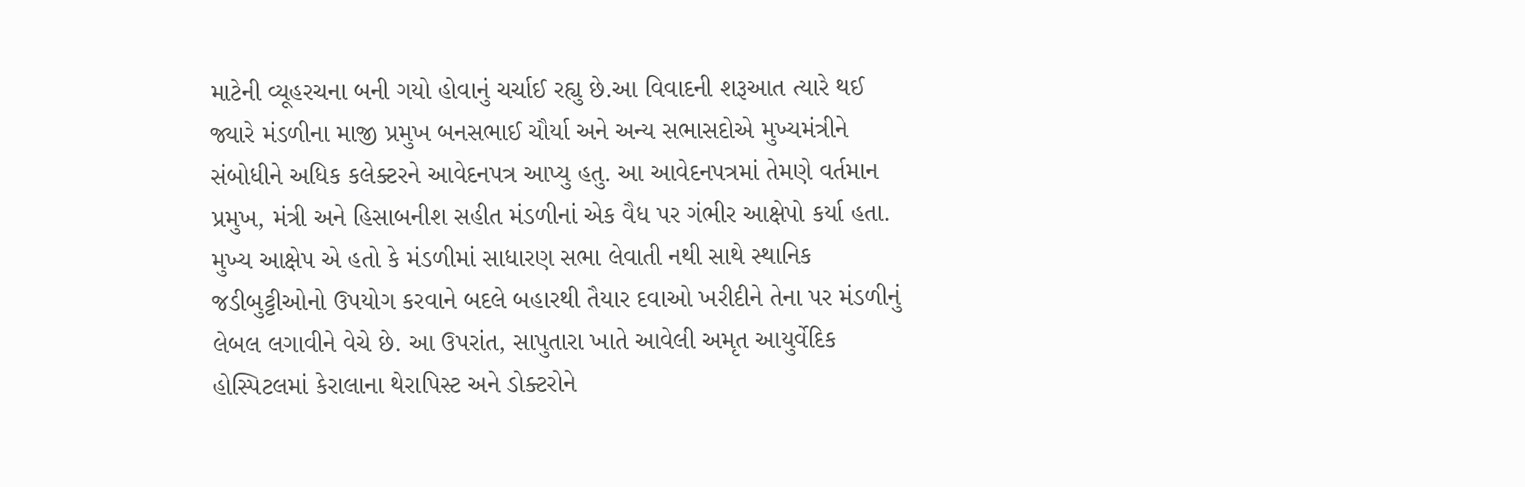માટેની વ્યૂહરચના બની ગયો હોવાનું ચર્ચાઈ રહ્યુ છે.આ વિવાદની શરૂઆત ત્યારે થઈ જ્યારે મંડળીના માજી પ્રમુખ બનસભાઈ ચૌર્યા અને અન્ય સભાસદોએ મુખ્યમંત્રીને સંબોધીને અધિક કલેક્ટરને આવેદનપત્ર આપ્યુ હતુ. આ આવેદનપત્રમાં તેમણે વર્તમાન પ્રમુખ, મંત્રી અને હિસાબનીશ સહીત મંડળીનાં એક વૈધ પર ગંભીર આક્ષેપો કર્યા હતા. મુખ્ય આક્ષેપ એ હતો કે મંડળીમાં સાધારણ સભા લેવાતી નથી સાથે સ્થાનિક જડીબુટ્ટીઓનો ઉપયોગ કરવાને બદલે બહારથી તૈયાર દવાઓ ખરીદીને તેના પર મંડળીનું લેબલ લગાવીને વેચે છે. આ ઉપરાંત, સાપુતારા ખાતે આવેલી અમૃત આયુર્વેદિક હોસ્પિટલમાં કેરાલાના થેરાપિસ્ટ અને ડોક્ટરોને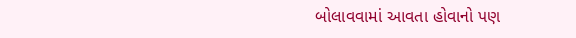બોલાવવામાં આવતા હોવાનો પણ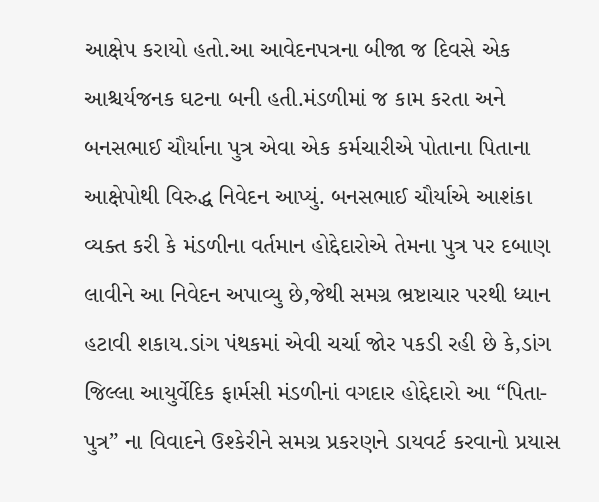આક્ષેપ કરાયો હતો.આ આવેદનપત્રના બીજા જ દિવસે એક આશ્ચર્યજનક ઘટના બની હતી.મંડળીમાં જ કામ કરતા અને બનસભાઈ ચૌર્યાના પુત્ર એવા એક કર્મચારીએ પોતાના પિતાના આક્ષેપોથી વિરુદ્ધ નિવેદન આપ્યું. બનસભાઈ ચૌર્યાએ આશંકા વ્યક્ત કરી કે મંડળીના વર્તમાન હોદ્દેદારોએ તેમના પુત્ર પર દબાણ લાવીને આ નિવેદન અપાવ્યુ છે,જેથી સમગ્ર ભ્રષ્ટાચાર પરથી ધ્યાન હટાવી શકાય.ડાંગ પંથકમાં એવી ચર્ચા જોર પકડી રહી છે કે,ડાંગ જિલ્લા આયુર્વેદિક ફાર્મસી મંડળીનાં વગદાર હોદ્દેદારો આ “પિતા-પુત્ર” ના વિવાદને ઉશ્કેરીને સમગ્ર પ્રકરણને ડાયવર્ટ કરવાનો પ્રયાસ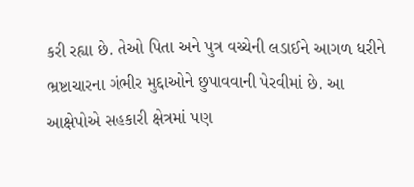કરી રહ્યા છે. તેઓ પિતા અને પુત્ર વચ્ચેની લડાઈને આગળ ધરીને ભ્રષ્ટાચારના ગંભીર મુદ્દાઓને છુપાવવાની પેરવીમાં છે. આ આક્ષેપોએ સહકારી ક્ષેત્રમાં પણ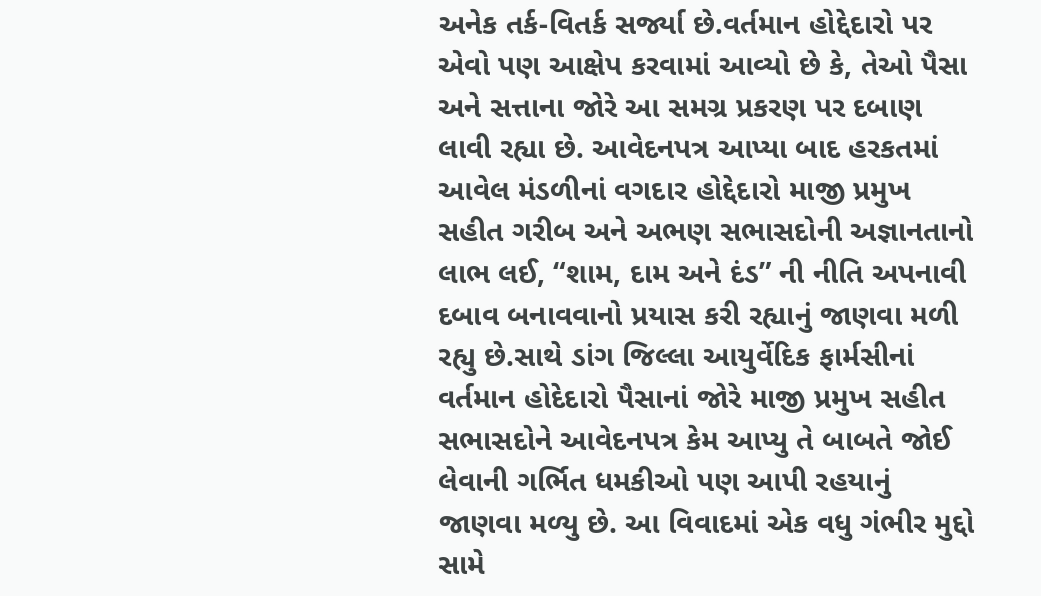અનેક તર્ક-વિતર્ક સર્જ્યા છે.વર્તમાન હોદ્દેદારો પર એવો પણ આક્ષેપ કરવામાં આવ્યો છે કે, તેઓ પૈસા અને સત્તાના જોરે આ સમગ્ર પ્રકરણ પર દબાણ લાવી રહ્યા છે. આવેદનપત્ર આપ્યા બાદ હરકતમાં આવેલ મંડળીનાં વગદાર હોદ્દેદારો માજી પ્રમુખ સહીત ગરીબ અને અભણ સભાસદોની અજ્ઞાનતાનો લાભ લઈ, “શામ, દામ અને દંડ” ની નીતિ અપનાવી દબાવ બનાવવાનો પ્રયાસ કરી રહ્યાનું જાણવા મળી રહ્યુ છે.સાથે ડાંગ જિલ્લા આયુર્વેદિક ફાર્મસીનાં વર્તમાન હોદેદારો પૈસાનાં જોરે માજી પ્રમુખ સહીત સભાસદોને આવેદનપત્ર કેમ આપ્યુ તે બાબતે જોઈ લેવાની ગર્ભિત ધમકીઓ પણ આપી રહયાનું જાણવા મળ્યુ છે. આ વિવાદમાં એક વધુ ગંભીર મુદ્દો સામે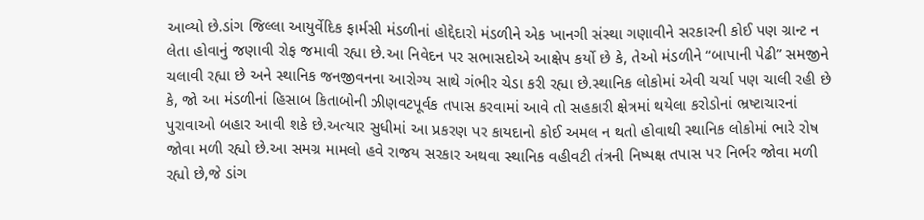આવ્યો છે.ડાંગ જિલ્લા આયુર્વેદિક ફાર્મસી મંડળીનાં હોદ્દેદારો મંડળીને એક ખાનગી સંસ્થા ગણાવીને સરકારની કોઈ પણ ગ્રાન્ટ ન લેતા હોવાનું જણાવી રોફ જમાવી રહ્યા છે.આ નિવેદન પર સભાસદોએ આક્ષેપ કર્યો છે કે, તેઓ મંડળીને “બાપાની પેઢી” સમજીને ચલાવી રહ્યા છે અને સ્થાનિક જનજીવનના આરોગ્ય સાથે ગંભીર ચેડા કરી રહ્યા છે.સ્થાનિક લોકોમાં એવી ચર્ચા પણ ચાલી રહી છે કે, જો આ મંડળીનાં હિસાબ કિતાબોની ઝીણવટપૂર્વક તપાસ કરવામાં આવે તો સહકારી ક્ષેત્રમાં થયેલા કરોડોનાં ભ્રષ્ટાચારનાં પુરાવાઓ બહાર આવી શકે છે.અત્યાર સુધીમાં આ પ્રકરણ પર કાયદાનો કોઈ અમલ ન થતો હોવાથી સ્થાનિક લોકોમાં ભારે રોષ જોવા મળી રહ્યો છે.આ સમગ્ર મામલો હવે રાજય સરકાર અથવા સ્થાનિક વહીવટી તંત્રની નિષ્પક્ષ તપાસ પર નિર્ભર જોવા મળી રહ્યો છે,જે ડાંગ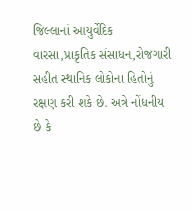જિલ્લાનાં આયુર્વેદિક વારસા,પ્રાકૃતિક સંસાધન,રોજગારી સહીત સ્થાનિક લોકોના હિતોનું રક્ષણ કરી શકે છે. અત્રે નોંધનીય છે કે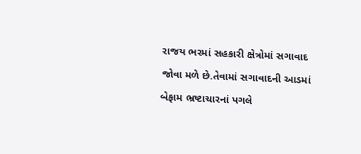રાજય ભરમાં સહકારી ક્ષેત્રોમાં સગાવાદ જોવા મળે છે.તેવામાં સગાવાદની આડમાં બેફામ ભ્રષ્ટાચારનાં પગલે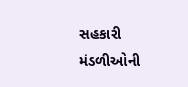સહકારી મંડળીઓની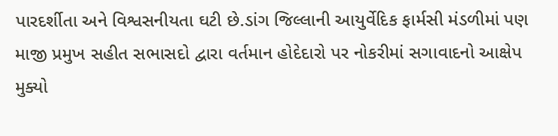પારદર્શીતા અને વિશ્વસનીયતા ઘટી છે.ડાંગ જિલ્લાની આયુર્વેદિક ફાર્મસી મંડળીમાં પણ માજી પ્રમુખ સહીત સભાસદો દ્વારા વર્તમાન હોદેદારો પર નોકરીમાં સગાવાદનો આક્ષેપ મુક્યો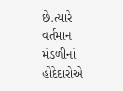છે.ત્યારે વર્તમાન મંડળીનાં હોદેદારોએ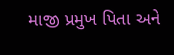માજી પ્રમુખ પિતા અને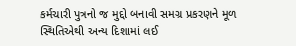કર્મચારી પુત્રનો જ મુદ્દો બનાવી સમગ્ર પ્રકરણને મૂળ સ્થિતિએથી અન્ય દિશામાં લઈ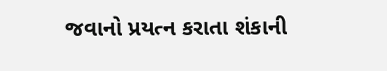જવાનો પ્રયત્ન કરાતા શંકાની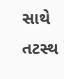સાથે તટસ્થ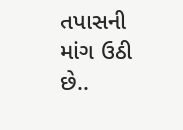તપાસની માંગ ઉઠી છે..